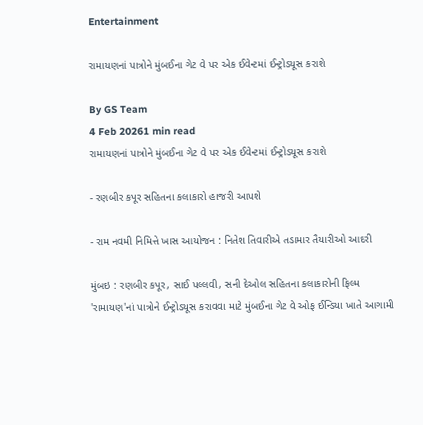Entertainment

રામાયણનાં પાત્રોને મુંબઈના ગેટ વે પર એક ઈવેન્ટમાં ઈન્ટ્રોડયૂસ કરાશે

By GS Team
4 Feb 20261 min read
રામાયણનાં પાત્રોને મુંબઈના ગેટ વે પર એક ઈવેન્ટમાં ઈન્ટ્રોડયૂસ કરાશે

- રણબીર કપૂર સહિતના કલાકારો હાજરી આપશે

- રામ નવમી નિમિત્તે ખાસ આયોજન : નિતેશ તિવારીએ તડામાર તૈયારીઓ આદરી

મુંબઇ : રણબીર કપૂર, સાઈ પલ્લવી, સની દેઓલ સહિતના કલાકારોની ફિલ્મ 'રામાયણ'નાં પાત્રોને ઈન્ટ્રોડયૂસ કરાવવા માટે મુંબઈના ગેટ વે ઓફ ઈન્ડિયા ખાતે આગામી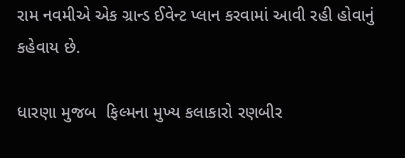રામ નવમીએ એક ગ્રાન્ડ ઈવેન્ટ પ્લાન કરવામાં આવી રહી હોવાનું કહેવાય છે.

ધારણા મુજબ  ફિલ્મના મુખ્ય કલાકારો રણબીર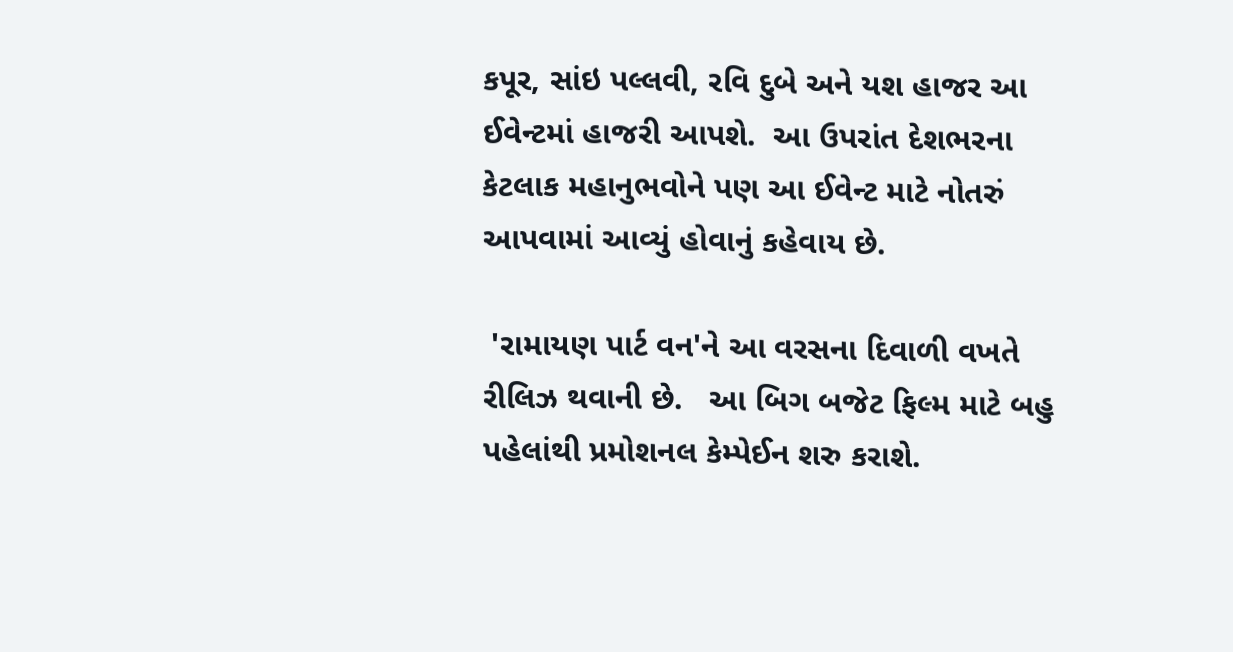કપૂર, સાંઇ પલ્લવી, રવિ દુબે અને યશ હાજર આ ઈવેન્ટમાં હાજરી આપશે.  આ ઉપરાંત દેશભરના કેટલાક મહાનુભવોને પણ આ ઈવેન્ટ માટે નોતરું આપવામાં આવ્યું હોવાનું કહેવાય છે.

 'રામાયણ પાર્ટ વન'ને આ વરસના દિવાળી વખતે રીલિઝ થવાની છે.   આ બિગ બજેટ ફિલ્મ માટે બહુ પહેલાંથી પ્રમોશનલ કેમ્પેઈન શરુ કરાશે.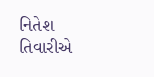નિતેશ તિવારીએ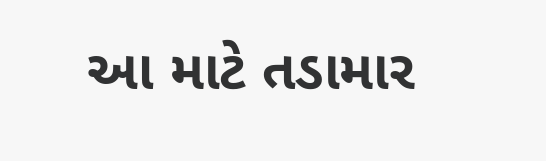આ માટે તડામાર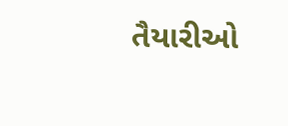તૈયારીઓ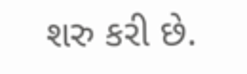શરુ કરી છે.